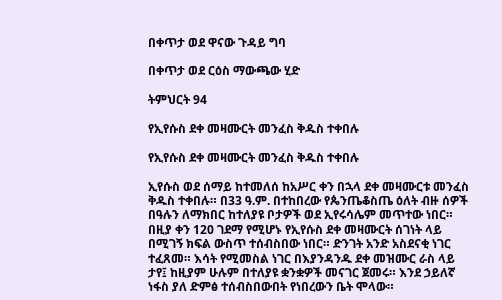በቀጥታ ወደ ዋናው ጉዳይ ግባ

በቀጥታ ወደ ርዕስ ማውጫው ሂድ

ትምህርት 94

የኢየሱስ ደቀ መዛሙርት መንፈስ ቅዱስ ተቀበሉ

የኢየሱስ ደቀ መዛሙርት መንፈስ ቅዱስ ተቀበሉ

ኢየሱስ ወደ ሰማይ ከተመለሰ ከአሥር ቀን በኋላ ደቀ መዛሙርቱ መንፈስ ቅዱስ ተቀበሉ። በ33 ዓ.ም. በተከበረው የጴንጤቆስጤ ዕለት ብዙ ሰዎች በዓሉን ለማክበር ከተለያዩ ቦታዎች ወደ ኢየሩሳሌም መጥተው ነበር። በዚያ ቀን 120 ገደማ የሚሆኑ የኢየሱስ ደቀ መዛሙርት ሰገነት ላይ በሚገኝ ክፍል ውስጥ ተሰብስበው ነበር። ድንገት አንድ አስደናቂ ነገር ተፈጸመ። እሳት የሚመስል ነገር በእያንዳንዱ ደቀ መዝሙር ራስ ላይ ታየ፤ ከዚያም ሁሉም በተለያዩ ቋንቋዎች መናገር ጀመሩ። እንደ ኃይለኛ ነፋስ ያለ ድምፅ ተሰብስበውበት የነበረውን ቤት ሞላው።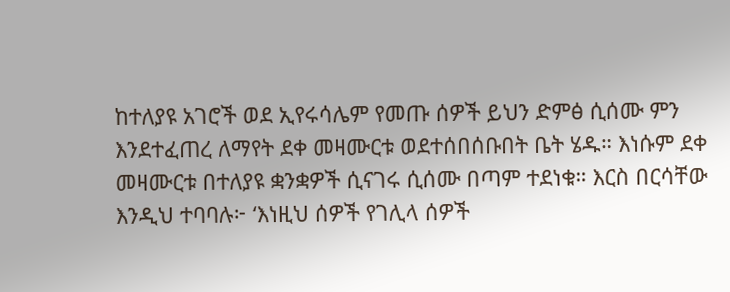ከተለያዩ አገሮች ወደ ኢየሩሳሌም የመጡ ሰዎች ይህን ድምፅ ሲሰሙ ምን እንደተፈጠረ ለማየት ደቀ መዛሙርቱ ወደተሰበሰቡበት ቤት ሄዱ። እነሱም ደቀ መዛሙርቱ በተለያዩ ቋንቋዎች ሲናገሩ ሲሰሙ በጣም ተደነቁ። እርስ በርሳቸው እንዲህ ተባባሉ፦ ‘እነዚህ ሰዎች የገሊላ ሰዎች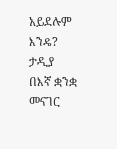አይደሉም እንዴ? ታዲያ በእኛ ቋንቋ መናገር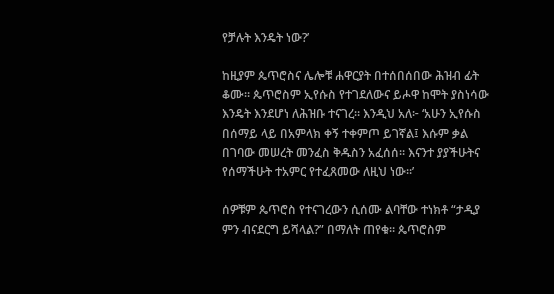የቻሉት እንዴት ነው?’

ከዚያም ጴጥሮስና ሌሎቹ ሐዋርያት በተሰበሰበው ሕዝብ ፊት ቆሙ። ጴጥሮስም ኢየሱስ የተገደለውና ይሖዋ ከሞት ያስነሳው እንዴት እንደሆነ ለሕዝቡ ተናገረ። እንዲህ አለ፦ ‘አሁን ኢየሱስ በሰማይ ላይ በአምላክ ቀኝ ተቀምጦ ይገኛል፤ እሱም ቃል በገባው መሠረት መንፈስ ቅዱስን አፈሰሰ። እናንተ ያያችሁትና የሰማችሁት ተአምር የተፈጸመው ለዚህ ነው።’

ሰዎቹም ጴጥሮስ የተናገረውን ሲሰሙ ልባቸው ተነክቶ “ታዲያ ምን ብናደርግ ይሻላል?” በማለት ጠየቁ። ጴጥሮስም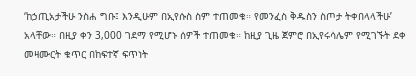‘ከኃጢአታችሁ ንስሐ ግቡ፤ እንዲሁም በኢየሱስ ስም ተጠመቁ። የመንፈስ ቅዱስን ስጦታ ትቀበላላችሁ’ አላቸው። በዚያ ቀን 3,000 ገደማ የሚሆኑ ሰዎች ተጠመቁ። ከዚያ ጊዜ ጀምሮ በኢየሩሳሌም የሚገኙት ደቀ መዛሙርት ቁጥር በከፍተኛ ፍጥነት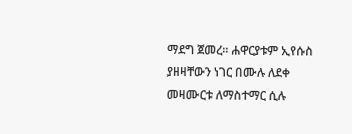ማደግ ጀመረ። ሐዋርያቱም ኢየሱስ ያዘዛቸውን ነገር በሙሉ ለደቀ መዛሙርቱ ለማስተማር ሲሉ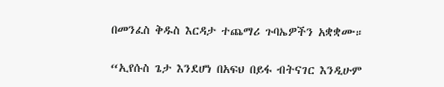በመንፈስ ቅዱስ እርዳታ ተጨማሪ ጉባኤዎችን አቋቋሙ።

“ኢየሱስ ጌታ እንደሆነ በአፍህ በይፋ ብትናገር እንዲሁም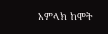አምላክ ከሞት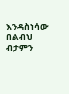እንዳስነሳው በልብህ ብታምን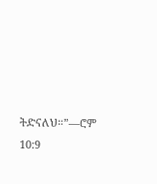ትድናለህ።”—ሮም 10:9